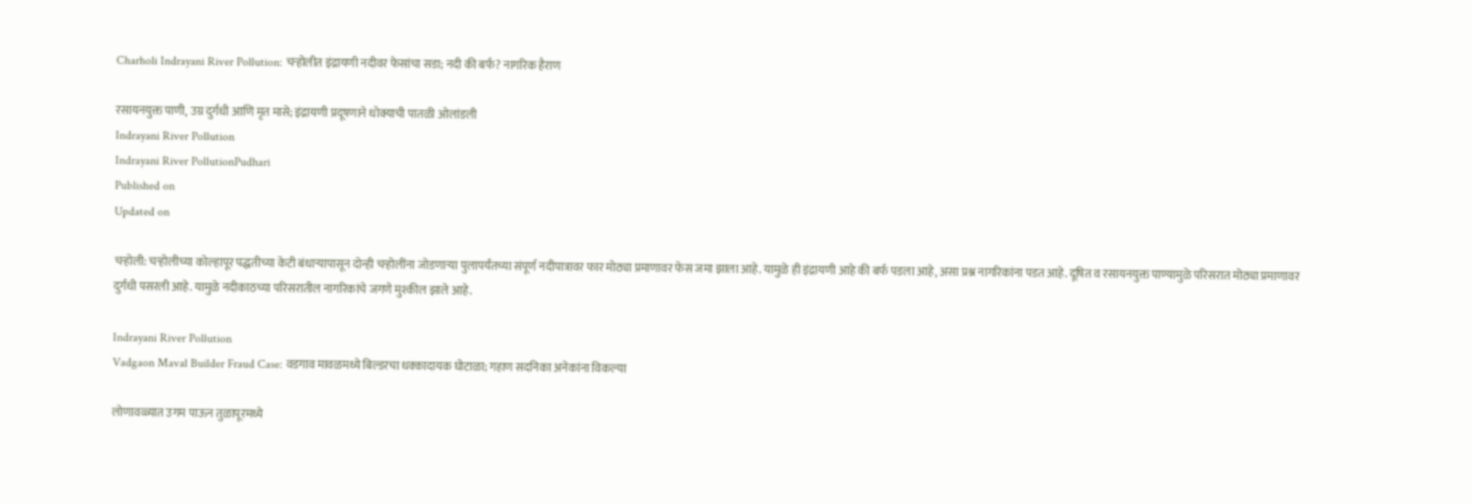Charholi Indrayani River Pollution: चऱ्होलीत इंद्रायणी नदीवर फेसांचा सडा; नदी की बर्फ? नागरिक हैराण

रसायनयुक्त पाणी, उग्र दुर्गंधी आणि मृत मासे; इंद्रायणी प्रदूषणाने धोक्याची पातळी ओलांडली
Indrayani River Pollution
Indrayani River PollutionPudhari
Published on
Updated on

चऱ्होली: चऱ्होलीच्या कोल्हापूर पद्धतीच्या केटी बंधाऱ्यापासून दोन्ही चऱ्होलींना जोडणाऱ्या पुलापर्यंतच्या संपूर्ण नदीपात्रावर फार मोठ्या प्रमाणावर फेस जमा झाला आहे. यामुळे ही इंद्रायणी आहे की बर्फ पडला आहे, असा प्रश्न नागरिकांना पडत आहे. दूषित व रसायनयुक्त पाण्यामुळे परिसरात मोठ्या प्रमाणावर दुर्गंधी पसरली आहे. यामुळे नदीकाठच्या परिसरातील नागरिकांचे जगणे मुश्कील झाले आहे.

Indrayani River Pollution
Vadgaon Maval Builder Fraud Case: वडगाव मावळमध्ये बिल्डरचा धक्कादायक घोटाळा; गहाण सदनिका अनेकांना विकल्या

लोणावळ्यात उगम पाऊन तुळापूरमध्ये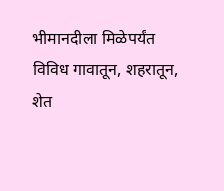भीमानदीला मिळेपर्यंत विविध गावातून, शहरातून, शेत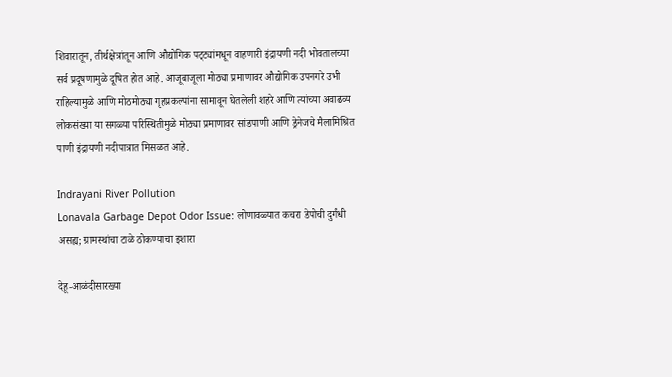शिवारातून, तीर्थक्षेत्रांतून आणि औद्योगिक पट्‌‍ट्यांमधून वाहणारी इंद्रायणी नदी भोवतालच्या सर्व प्रदूषणामुळे दूषित होत आहे. आजूबाजूला मोठ्या प्रमाणावर औद्योगिक उपनगरे उभी राहिल्यामुळे आणि मोठमोठ्या गृहप्रकल्पांना सामावून घेतलेली शहरे आणि त्यांच्या अवाढव्य लोकसंख्या या सगळ्या परिस्थितीमुळे मोठ्या प्रमाणावर सांडपाणी आणि ड्रेनेजचे मैलामिश्रित पाणी इंद्रायणी नदीपात्रात मिसळत आहे.

Indrayani River Pollution
Lonavala Garbage Depot Odor Issue: लोणावळ्यात कचरा डेपोची दुर्गंधी असह्य; ग्रामस्थांचा टाळे ठोकण्याचा इशारा

देहू-आळंदीसारख्या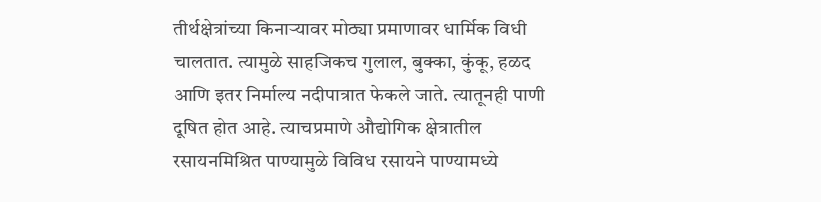तीर्थक्षेत्रांच्या किनाऱ्यावर मोठ्या प्रमाणावर धार्मिक विधी चालतात. त्यामुळे साहजिकच गुलाल, बुक्का, कुंकू, हळद आणि इतर निर्माल्य नदीपात्रात फेकले जाते. त्यातूनही पाणी दूषित होत आहे. त्याचप्रमाणे औद्योगिक क्षेत्रातील रसायनमिश्रित पाण्यामुळे विविध रसायने पाण्यामध्ये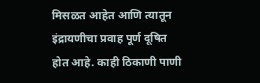मिसळत आहेत आणि त्यातून इंद्रायणीचा प्रवाह पूर्ण दूषित होत आहे. काही ठिकाणी पाणी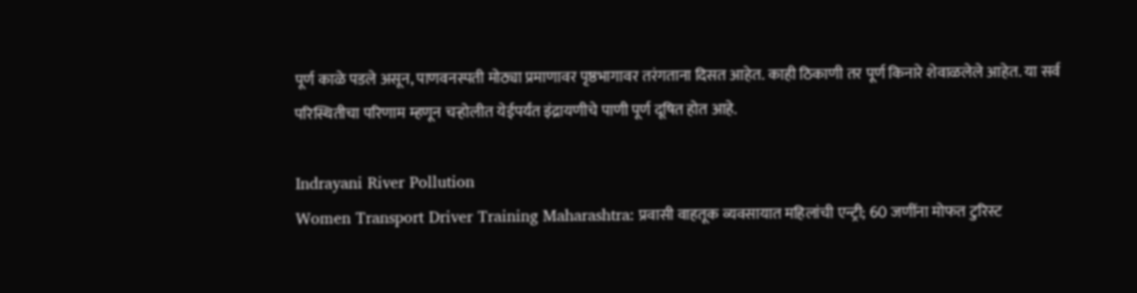पूर्ण काळे पडले असून, पाणवनस्पती मोठ्या प्रमाणावर पृष्ठभागावर तरंगताना दिसत आहेत. काही ठिकाणी तर पूर्ण किनारे शेवाळलेले आहेत. या सर्व परिस्थितीचा परिणाम म्हणून चऱ्होलीत येईपर्यंत इंद्रायणीचे पाणी पूर्ण दूषित होत आहे.

Indrayani River Pollution
Women Transport Driver Training Maharashtra: प्रवासी वाहतूक व्यवसायात महिलांची एन्ट्री; 60 जणींना मोफत टुरिस्ट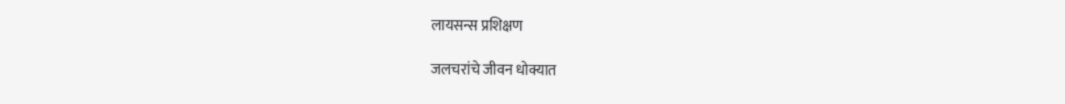लायसन्स प्रशिक्षण

जलचरांचे जीवन धोक्यात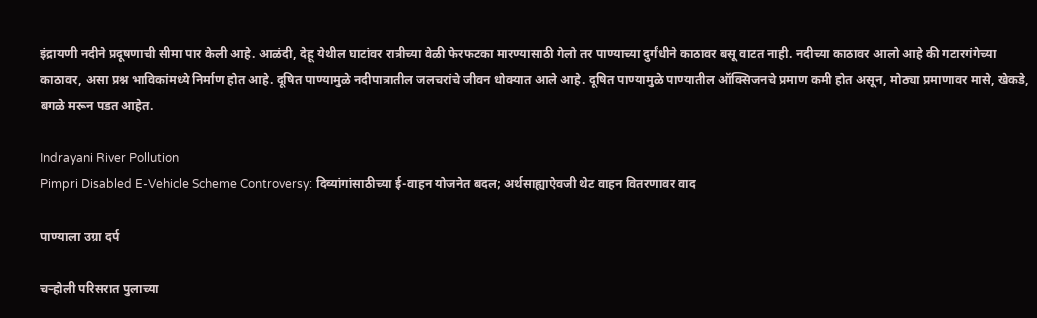इंद्रायणी नदीने प्रदूषणाची सीमा पार केली आहे. आळंदी, देहू येथील घाटांवर रात्रीच्या वेळी फेरफटका मारण्यासाठी गेलो तर पाण्याच्या दुर्गंधीने काठावर बसू वाटत नाही. नदीच्या काठावर आलो आहे की गटारगंगेच्या काठावर, असा प्रश्न भाविकांमध्ये निर्माण होत आहे. दूषित पाण्यामुळे नदीपात्रातील जलचरांचे जीवन धोक्यात आले आहे. दूषित पाण्यामुळे पाण्यातील ऑक्सिजनचे प्रमाण कमी होत असून, मोठ्या प्रमाणावर मासे, खेकडे, बगळे मरून पडत आहेत.

Indrayani River Pollution
Pimpri Disabled E-Vehicle Scheme Controversy: दिव्यांगांसाठीच्या ई-वाहन योजनेत बदल; अर्थसाह्याऐवजी थेट वाहन वितरणावर वाद

पाण्याला उग्रा दर्प

चऱ्होली परिसरात पुलाच्या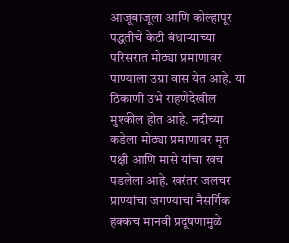आजूबाजूला आणि कोल्हापूर पद्धतीचे केटी बंधाऱ्याच्या परिसरात मोठ्या प्रमाणावर पाण्याला उग्रा वास येत आहे. या ठिकाणी उभे राहणेदेखील मुश्कील होत आहे. नदीच्या कडेला मोठ्या प्रमाणावर मृत पक्षी आणि मासे यांचा खच पडलेला आहे. खरंतर जलचर प्राण्यांचा जगण्याचा नैसर्गिक हक्कच मानवी प्रदूषणामुळे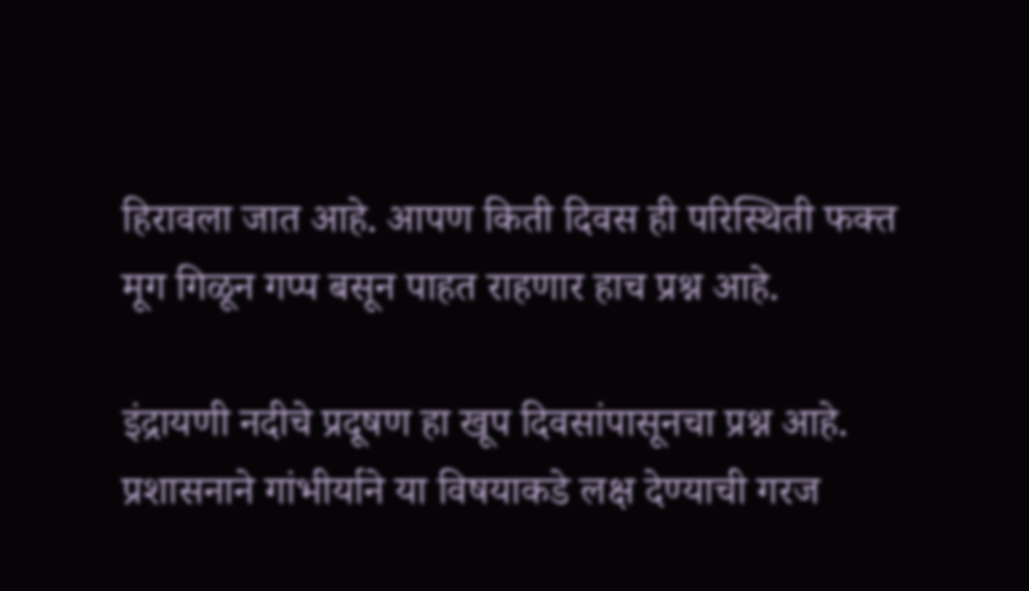हिरावला जात आहे. आपण किती दिवस ही परिस्थिती फक्त मूग गिळून गप्प बसून पाहत राहणार हाच प्रश्न आहे.

इंद्रायणी नदीचे प्रदूषण हा खूप दिवसांपासूनचा प्रश्न आहे. प्रशासनाने गांभीर्याने या विषयाकडे लक्ष देण्याची गरज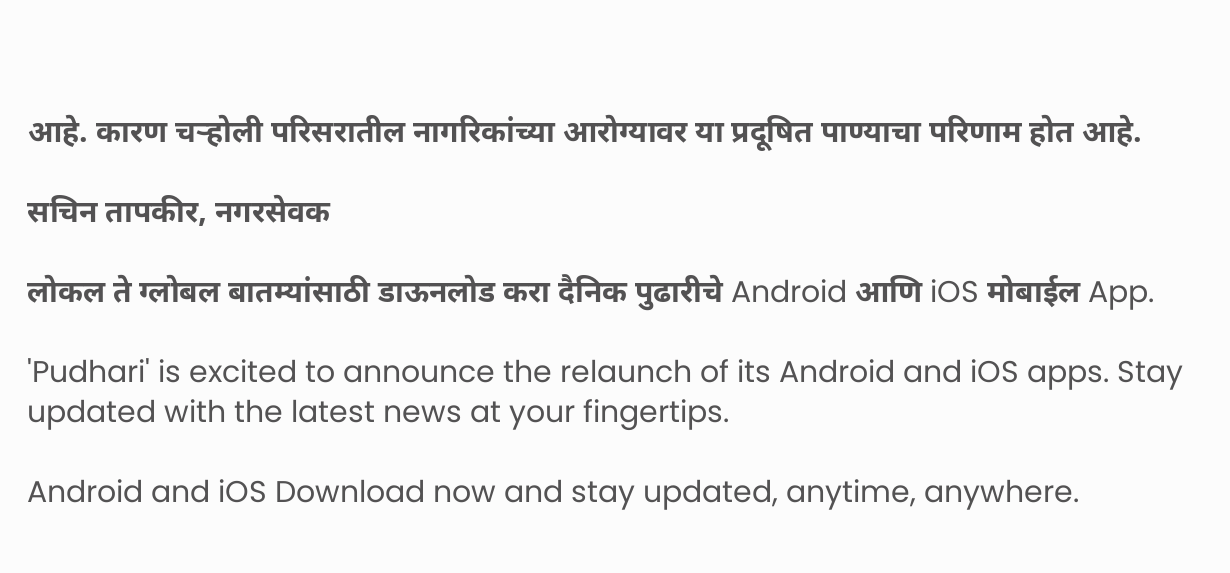आहे. कारण चऱ्होली परिसरातील नागरिकांच्या आरोग्यावर या प्रदूषित पाण्याचा परिणाम होत आहे.

सचिन तापकीर, नगरसेवक

लोकल ते ग्लोबल बातम्यांसाठी डाऊनलोड करा दैनिक पुढारीचे Android आणि iOS मोबाईल App.

'Pudhari' is excited to announce the relaunch of its Android and iOS apps. Stay updated with the latest news at your fingertips.

Android and iOS Download now and stay updated, anytime, anywhere.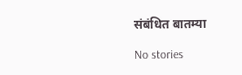संबंधित बातम्या

No stories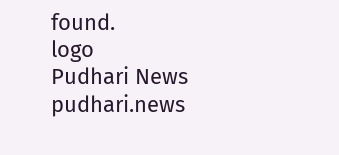found.
logo
Pudhari News
pudhari.news